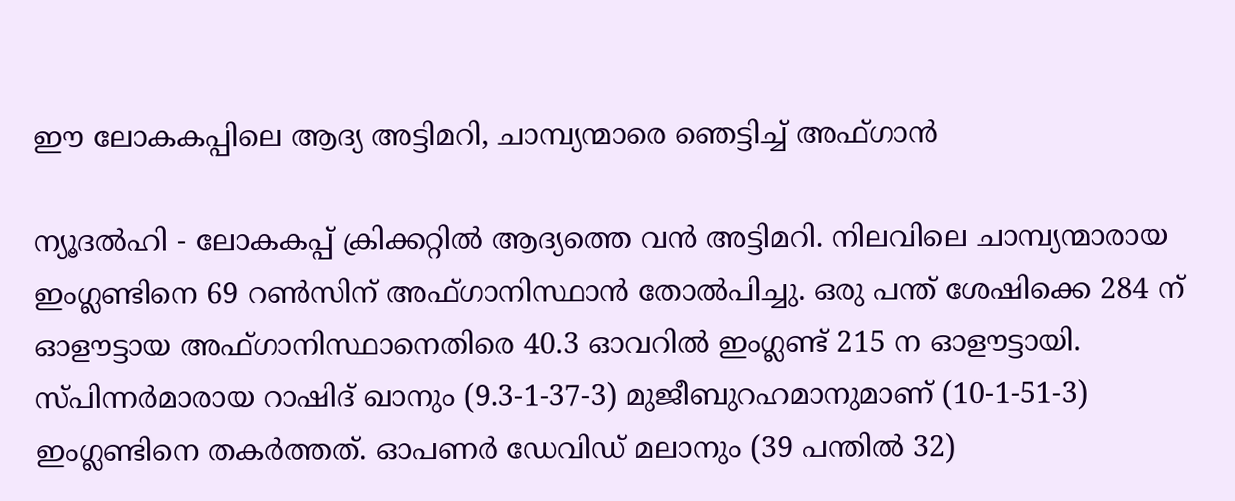ഈ ലോകകപ്പിലെ ആദ്യ അട്ടിമറി, ചാമ്പ്യന്മാരെ ഞെട്ടിച്ച് അഫ്ഗാന്‍

ന്യൂദല്‍ഹി - ലോകകപ്പ് ക്രിക്കറ്റില്‍ ആദ്യത്തെ വന്‍ അട്ടിമറി. നിലവിലെ ചാമ്പ്യന്മാരായ ഇംഗ്ലണ്ടിനെ 69 റണ്‍സിന് അഫ്ഗാനിസ്ഥാന്‍ തോല്‍പിച്ചു. ഒരു പന്ത് ശേഷിക്കെ 284 ന് ഓളൗട്ടായ അഫ്ഗാനിസ്ഥാനെതിരെ 40.3 ഓവറില്‍ ഇംഗ്ലണ്ട് 215 ന ഓളൗട്ടായി. സ്പിന്നര്‍മാരായ റാഷിദ് ഖാനും (9.3-1-37-3) മുജീബുറഹമാനുമാണ് (10-1-51-3) ഇംഗ്ലണ്ടിനെ തകര്‍ത്തത്. ഓപണര്‍ ഡേവിഡ് മലാനും (39 പന്തില്‍ 32)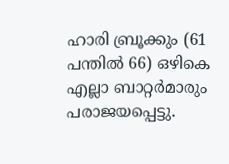ഹാരി ബ്രൂക്കും (61 പന്തില്‍ 66) ഒഴികെ എല്ലാ ബാറ്റര്‍മാരും പരാജയപ്പെട്ടു.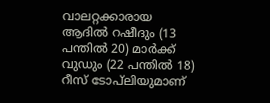വാലറ്റക്കാരായ ആദില്‍ റഷീദും (13 പന്തില്‍ 20) മാര്‍ക്ക് വുഡും (22 പന്തില്‍ 18) റീസ് ടോപ്‌ലിയുമാണ്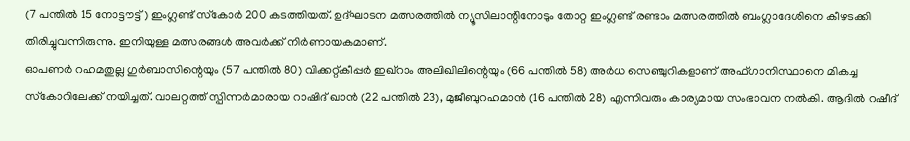(7 പന്തില്‍ 15 നോട്ടൗട്ട്) ഇംഗ്ലണ്ട് സ്‌കോര്‍ 200 കടത്തിയത്. ഉദ്ഘാടന മത്സരത്തില്‍ ന്യൂസിലാന്റിനോടും തോറ്റ ഇംഗ്ലണ്ട് രണ്ടാം മത്സരത്തില്‍ ബംഗ്ലാദേശിനെ കീഴടക്കി തിരിച്ചുവന്നിരുന്നു. ഇനിയുള്ള മത്സരങ്ങള്‍ അവര്‍ക്ക് നിര്‍ണായകമാണ്.
ഓപണര്‍ റഹമതുല്ല ഗുര്‍ബാസിന്റെയും (57 പന്തില്‍ 80) വിക്കറ്റ്കീപ്പര്‍ ഇഖ്‌റാം അലിഖിലിന്റെയും (66 പന്തില്‍ 58) അര്‍ധ സെഞ്ചുറികളാണ് അഫ്ഗാനിസ്ഥാനെ മികച്ച സ്‌കോറിലേക്ക് നയിച്ചത്. വാലറ്റത്ത് സ്പിന്നര്‍മാരായ റാഷിദ് ഖാന്‍ (22 പന്തില്‍ 23), മുജീബുറഹമാന്‍ (16 പന്തില്‍ 28) എന്നിവരും കാര്യമായ സംഭാവന നല്‍കി. ആദില്‍ റഷീദ്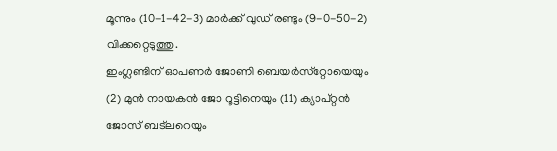മൂന്നും (10-1-42-3) മാര്‍ക്ക് വുഡ് രണ്ടും (9-0-50-2) വിക്കറ്റെടുത്തു.
ഇംഗ്ലണ്ടിന് ഓപണര്‍ ജോണി ബെയര്‍സ്‌റ്റോയെയും (2) മുന്‍ നായകന്‍ ജോ റൂട്ടിനെയും (11) ക്യാപ്റ്റന്‍ ജോസ് ബട്‌ലറെയും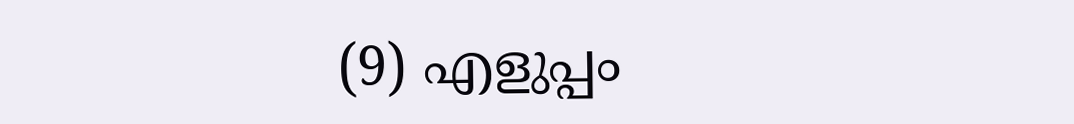(9) എളുപ്പം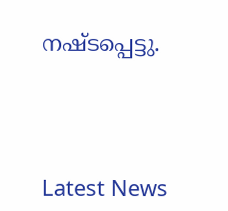നഷ്ടപ്പെട്ടു.




Latest News